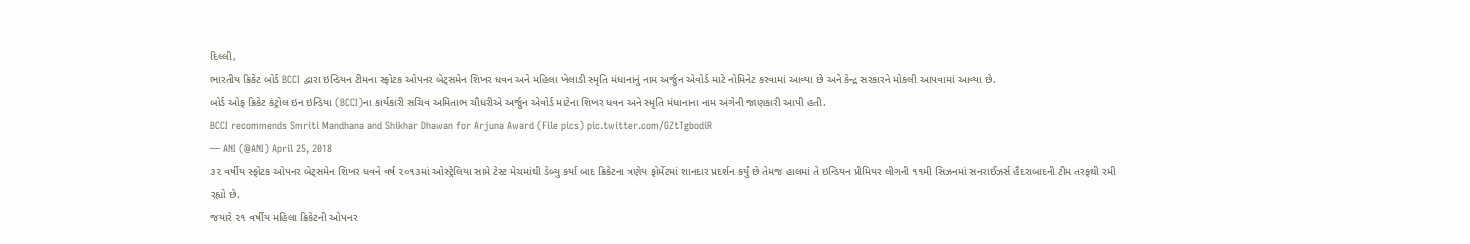દિલ્લી,
ભારતીય ક્રિકેટ બોર્ડ BCCI દ્વારા ઇન્ડિયન ટીમના સ્ફોટક ઓપનર બેટ્સમેન શિખર ધવન અને મહિલા ખેલાડી સ્મૃતિ મંધાનાનું નામ અર્જુન એવોર્ડ માટે નોમિનેટ કરવામાં આવ્યા છે અને કેન્દ્ર સરકારને મોકલી આપવામાં આવ્યા છે.
બોર્ડ ઓફ ક્રિકેટ કંટ્રોલ ઇન ઇન્ડિયા (BCCI)ના કાર્યકારી સચિવ અમિતાભ ચૌધરીએ અર્જુન એવોર્ડ માટેના શિખર ધવન અને સ્મૃતિ મંધાનાના નામ અંગેની જાણકારી આપી હતી.
BCCI recommends Smriti Mandhana and Shikhar Dhawan for Arjuna Award (File pics) pic.twitter.com/GZtTgbodiR
— ANI (@ANI) April 25, 2018
૩૨ વર્ષીય સ્ફોટક ઓપનર બેટ્સમેન શિખર ધવને વર્ષ ૨૦૧૩માં ઓસ્ટ્રેલિયા સામે ટેસ્ટ મેચમાંથી ડેબ્યુ કર્યા બાદ ક્રિકેટના ત્રણેય ફોર્મેટમાં શાનદાર પ્રદર્શન કર્યું છે તેમજ હાલમાં તે ઇન્ડિયન પ્રીમિયર લીગની ૧૧મી સિઝનમાં સનરાઈઝર્સ હૈદરાબાદની ટીમ તરફથી રમી રહ્યો છે.
જયારે ૨૧ વર્ષીય મહિલા ક્રિકેટની ઓપનર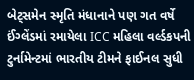બેટ્સમેન સ્મૃતિ મંધાનાને પણ ગત વર્ષે ઈંગ્લેંડમાં રમાયેલા ICC મહિલા વર્લ્ડકપની ટુર્નામેન્ટમાં ભારતીય ટીમને ફાઈનલ સુધી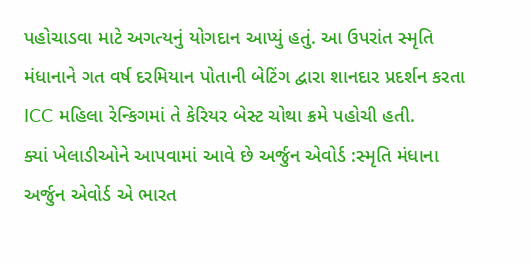પહોચાડવા માટે અગત્યનું યોગદાન આપ્યું હતું. આ ઉપરાંત સ્મૃતિ મંધાનાને ગત વર્ષ દરમિયાન પોતાની બેટિંગ દ્વારા શાનદાર પ્રદર્શન કરતા ICC મહિલા રેન્કિગમાં તે કેરિયર બેસ્ટ ચોથા ક્રમે પહોચી હતી.
ક્યાં ખેલાડીઓને આપવામાં આવે છે અર્જુન એવોર્ડ :સ્મૃતિ મંધાના
અર્જુન એવોર્ડ એ ભારત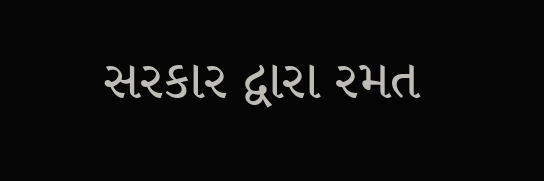સરકાર દ્વારા રમત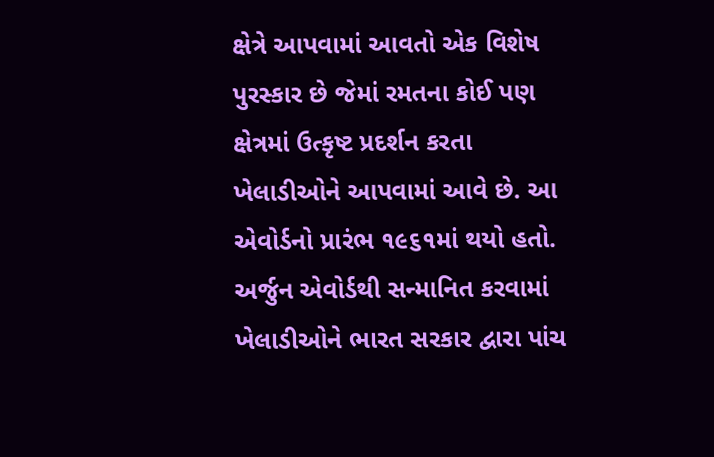ક્ષેત્રે આપવામાં આવતો એક વિશેષ પુરસ્કાર છે જેમાં રમતના કોઈ પણ ક્ષેત્રમાં ઉત્કૃષ્ટ પ્રદર્શન કરતા ખેલાડીઓને આપવામાં આવે છે. આ એવોર્ડનો પ્રારંભ ૧૯૬૧માં થયો હતો.
અર્જુન એવોર્ડથી સન્માનિત કરવામાં ખેલાડીઓને ભારત સરકાર દ્વારા પાંચ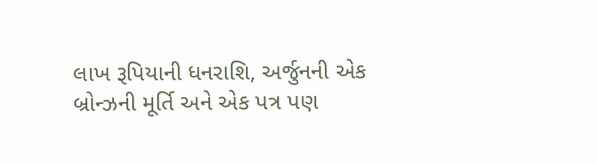લાખ રૂપિયાની ધનરાશિ, અર્જુનની એક બ્રોન્ઝની મૂર્તિ અને એક પત્ર પણ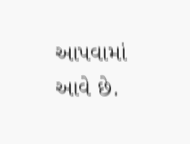આપવામાં આવે છે.